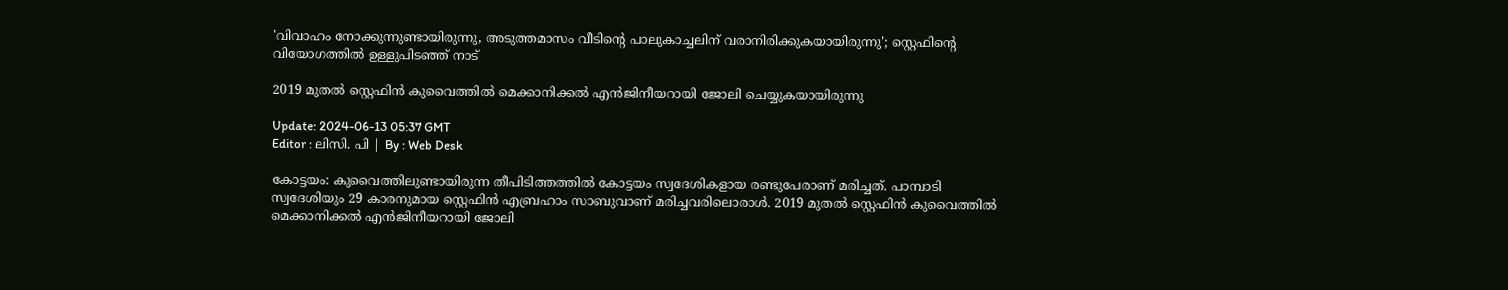'വിവാഹം നോക്കുന്നുണ്ടായിരുന്നു, അടുത്തമാസം വീടിന്റെ പാലുകാച്ചലിന് വരാനിരിക്കുകയായിരുന്നു'; സ്റ്റെഫിന്റെ വിയോഗത്തില്‍ ഉള്ളുപിടഞ്ഞ് നാട്

2019 മുതൽ സ്റ്റെഫിൻ കുവൈത്തിൽ മെക്കാനിക്കൽ എൻജിനീയറായി ജോലി ചെയ്യുകയായിരുന്നു

Update: 2024-06-13 05:37 GMT
Editor : ലിസി. പി | By : Web Desk

കോട്ടയം: കുവൈത്തിലുണ്ടായിരുന്ന തീപിടിത്തത്തിൽ കോട്ടയം സ്വദേശികളായ രണ്ടുപേരാണ് മരിച്ചത്. പാമ്പാടി സ്വദേശിയും 29 കാരനുമായ സ്റ്റെഫിൻ എബ്രഹാം സാബുവാണ് മരിച്ചവരിലൊരാൾ. 2019 മുതൽ സ്റ്റെഫിൻ കുവൈത്തിൽ മെക്കാനിക്കൽ എൻജിനീയറായി ജോലി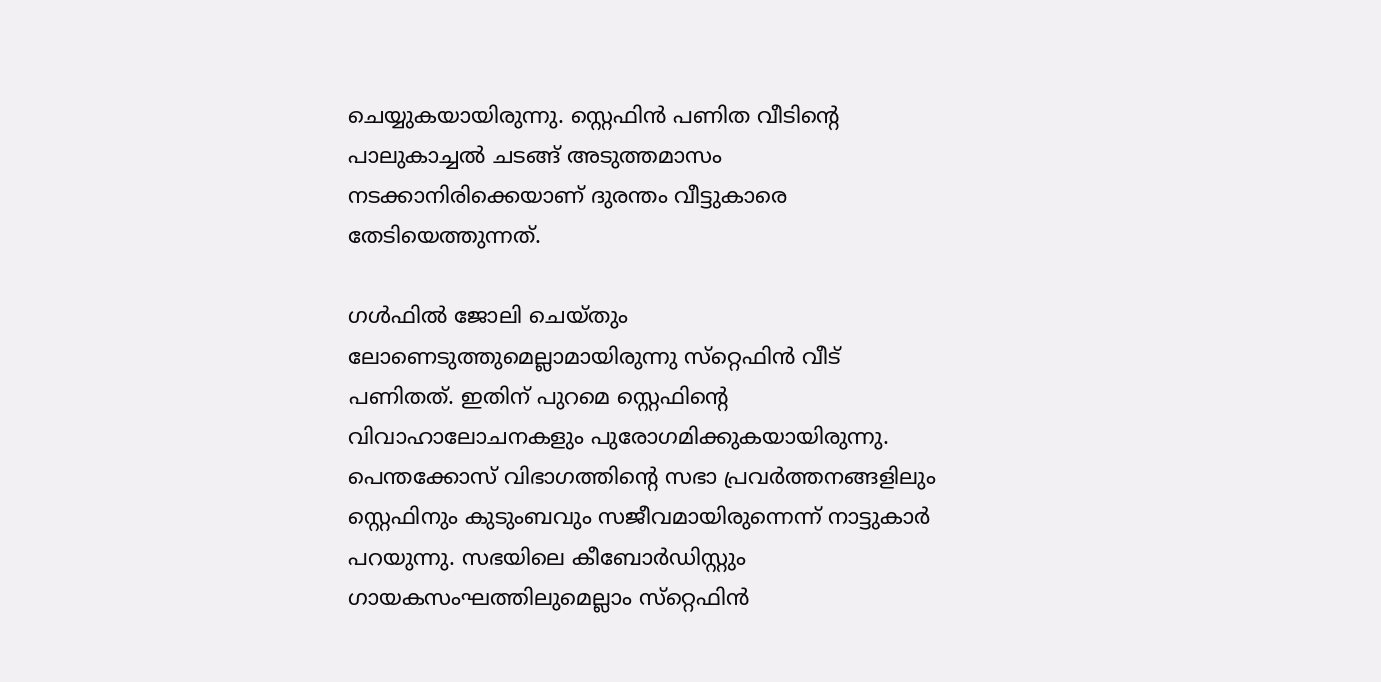ചെയ്യുകയായിരുന്നു. സ്റ്റെഫിൻ പണിത വീടിന്റെ പാലുകാച്ചൽ ചടങ്ങ് അടുത്തമാസം നടക്കാനിരിക്കെയാണ് ദുരന്തം വീട്ടുകാരെ തേടിയെത്തുന്നത്.

ഗൾഫിൽ ജോലി ചെയ്തും ലോണെടുത്തുമെല്ലാമായിരുന്നു സ്‌റ്റെഫിൻ വീട് പണിതത്. ഇതിന് പുറമെ സ്റ്റെഫിന്റെ വിവാഹാലോചനകളും പുരോഗമിക്കുകയായിരുന്നു. പെന്തക്കോസ് വിഭാഗത്തിന്റെ സഭാ പ്രവർത്തനങ്ങളിലും സ്റ്റെഫിനും കുടുംബവും സജീവമായിരുന്നെന്ന് നാട്ടുകാർ പറയുന്നു. സഭയിലെ കീബോർഡിസ്റ്റും ഗായകസംഘത്തിലുമെല്ലാം സ്‌റ്റെഫിൻ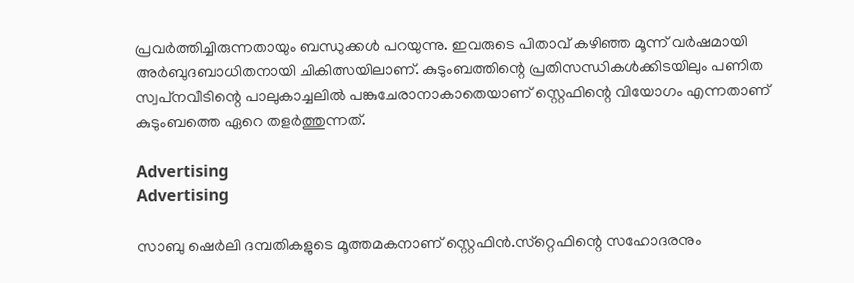പ്രവർത്തിച്ചിരുന്നതായും ബന്ധുക്കൾ പറയുന്നു. ഇവരുടെ പിതാവ് കഴിഞ്ഞ മൂന്ന് വർഷമായി അർബുദബാധിതനായി ചികിത്സയിലാണ്. കുടുംബത്തിന്റെ പ്രതിസന്ധികൾക്കിടയിലും പണിത സ്വപ്‌നവീടിന്റെ പാലുകാച്ചലിൽ പങ്കുചേരാനാകാതെയാണ് സ്റ്റെഫിന്റെ വിയോഗം എന്നതാണ് കുടുംബത്തെ ഏറെ തളർത്തുന്നത്.

Advertising
Advertising

സാബു ഷെർലി ദമ്പതികളുടെ മൂത്തമകനാണ് സ്റ്റെഫിൻ.സ്‌റ്റെഫിന്റെ സഹോദരനും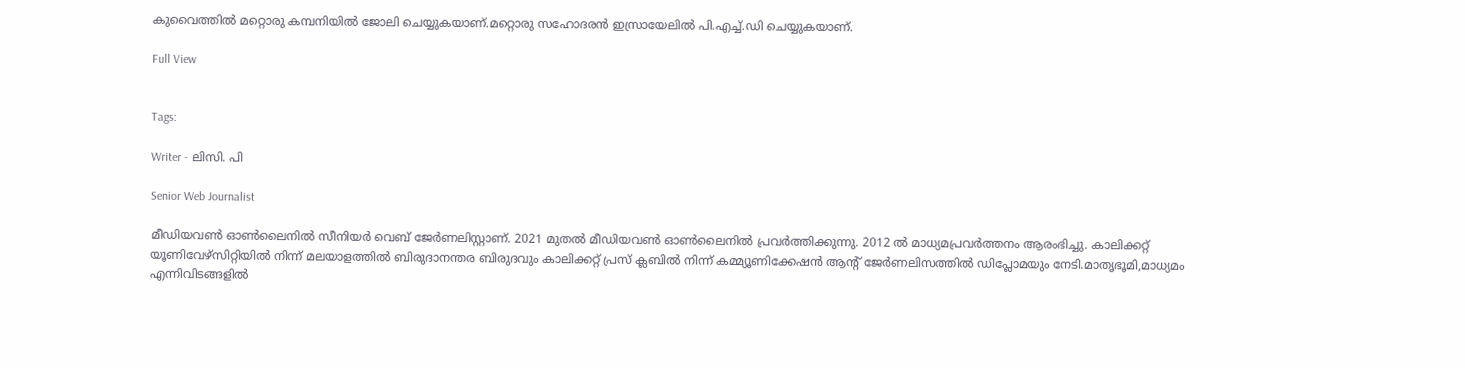കുവൈത്തിൽ മറ്റൊരു കമ്പനിയിൽ ജോലി ചെയ്യുകയാണ്.മറ്റൊരു സഹോദരൻ ഇസ്രായേലിൽ പി.എച്ച്.ഡി ചെയ്യുകയാണ്.

Full View


Tags:

Writer - ലിസി. പി

Senior Web Journalist

മീഡിയവൺ ഓൺലൈനിൽ സീനിയർ വെബ് ജേർണലിസ്റ്റാണ്. 2021 മുതൽ മീഡിയവൺ ഓൺലൈനിൽ പ്രവർത്തിക്കുന്നു. 2012 ല്‍ മാധ്യമപ്രവര്‍ത്തനം ആരംഭിച്ചു. കാലിക്കറ്റ് യൂണിവേഴ്‌സിറ്റിയിൽ നിന്ന് മലയാളത്തിൽ ബിരുദാനന്തര ബിരുദവും കാലിക്കറ്റ് പ്രസ് ക്ലബിൽ നിന്ന് കമ്മ്യൂണിക്കേഷൻ ആന്റ് ജേർണലിസത്തിൽ ഡിപ്ലോമയും നേടി.മാതൃഭൂമി,മാധ്യമം എന്നിവിടങ്ങളിൽ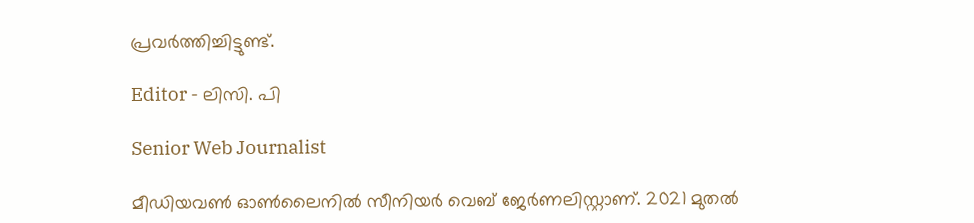പ്രവർത്തിച്ചിട്ടുണ്ട്.

Editor - ലിസി. പി

Senior Web Journalist

മീഡിയവൺ ഓൺലൈനിൽ സീനിയർ വെബ് ജേർണലിസ്റ്റാണ്. 2021 മുതൽ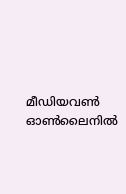മീഡിയവൺ ഓൺലൈനിൽ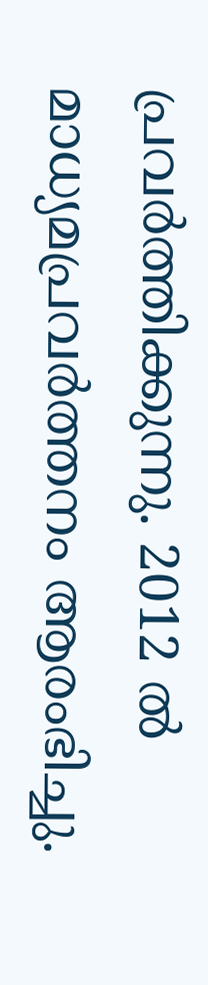പ്രവർത്തിക്കുന്നു. 2012 ല്‍ മാധ്യമപ്രവര്‍ത്തനം ആരംഭിച്ചു.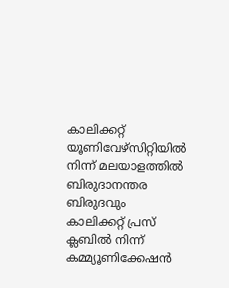കാലിക്കറ്റ് യൂണിവേഴ്‌സിറ്റിയിൽ നിന്ന് മലയാളത്തിൽ ബിരുദാനന്തര ബിരുദവും കാലിക്കറ്റ് പ്രസ് ക്ലബിൽ നിന്ന് കമ്മ്യൂണിക്കേഷൻ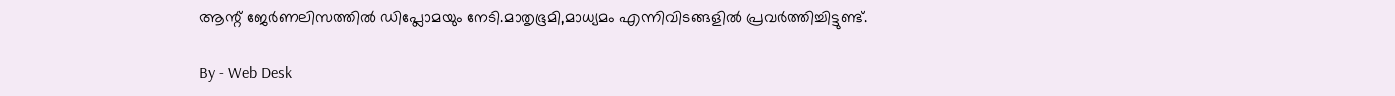ആന്റ് ജേർണലിസത്തിൽ ഡിപ്ലോമയും നേടി.മാതൃഭൂമി,മാധ്യമം എന്നിവിടങ്ങളിൽ പ്രവർത്തിച്ചിട്ടുണ്ട്.

By - Web Desk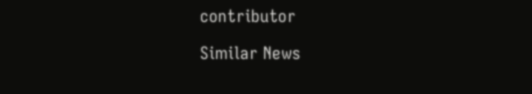contributor

Similar News